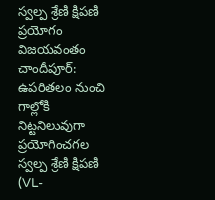స్వల్ప శ్రేణి క్షిపణి ప్రయోగం విజయవంతం
చాందీపూర్: ఉపరితలం నుంచి గాల్లోకి నిట్టనిలువుగా ప్రయోగించగల స్వల్ప శ్రేణి క్షిపణి (VL-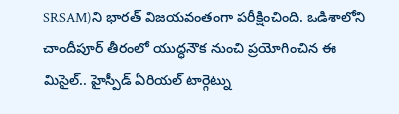SRSAM)ని భారత్ విజయవంతంగా పరీక్షించింది. ఒడిశాలోని చాందీపూర్ తీరంలో యుద్ధనౌక నుంచి ప్రయోగించిన ఈ మిసైల్.. హైస్పీడ్ ఏరియల్ టార్గెట్ను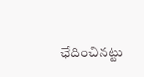ఛేదించినట్టు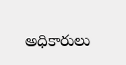అధికారులు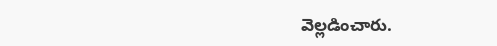వెల్లడించారు.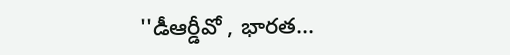''డీఆర్డీవో , భారత...